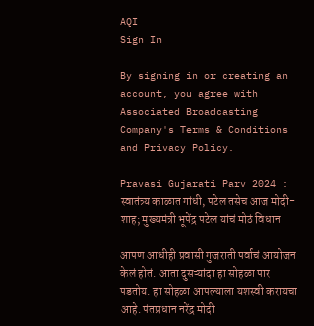AQI
Sign In

By signing in or creating an account, you agree with Associated Broadcasting Company's Terms & Conditions and Privacy Policy.

Pravasi Gujarati Parv 2024 : स्वातंत्र्य काळात गांधी, पटेल तसेच आज मोदी-शाह; मुख्यमंत्री भूपेंद्र पटेल यांचं मोठं विधान

आपण आधीही प्रवासी गुजराती पर्वाचं आयोजन केलं होतं. आता दुसऱ्यांदा हा सोहळा पार पडतोय. हा सोहळा आपल्याला यशस्वी करायचा आहे. पंतप्रधान नरेंद्र मोदी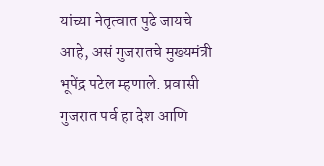यांच्या नेतृत्वात पुढे जायचे आहे, असं गुजरातचे मुख्यमंत्री भूपेंद्र पटेल म्हणाले. प्रवासी गुजरात पर्व हा देश आणि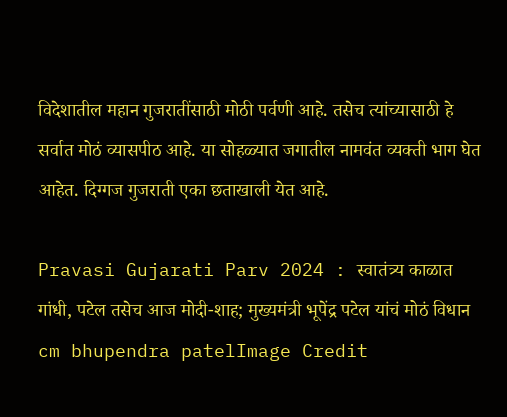विदेशातील महान गुजरातींसाठी मोठी पर्वणी आहे. तसेच त्यांच्यासाठी हे सर्वात मोठं व्यासपीठ आहे. या सोहळ्यात जगातील नामवंत व्यक्ती भाग घेत आहेत. दिग्गज गुजराती एका छताखाली येत आहे.

Pravasi Gujarati Parv 2024 : स्वातंत्र्य काळात गांधी, पटेल तसेच आज मोदी-शाह; मुख्यमंत्री भूपेंद्र पटेल यांचं मोठं विधान
cm bhupendra patelImage Credit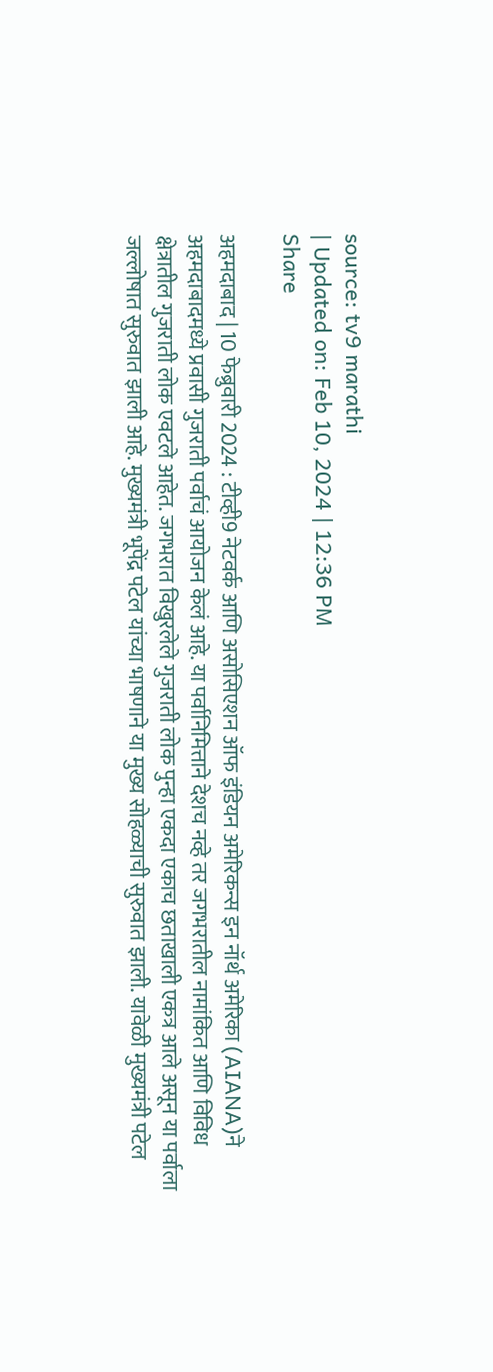source: tv9 marathi
| Updated on: Feb 10, 2024 | 12:36 PM
Share

अहमदाबाद | 10 फेब्रुवारी 2024 : टीव्ही9 नेटवर्क आणि असोसिएशन ऑफ इंडियन अमेरिकन्स इन नॉर्थ अमेरिका (AIANA)ने अहमदाबादमध्ये प्रवासी गुजराती पर्वाचं आयोजन केलं आहे. या पर्वानिमित्ताने देशच नव्हे तर जगभरातील नामांकित आणि विविध क्षेत्रातील गुजराती लोक एवटले आहेत. जगभरात विखुरलेले गुजराती लोक पुन्हा एकदा एकाच छताखाली एकत्र आले असून या पर्वाला जल्लोषात सुरुवात झाली आहे. मुख्यमंत्री भूपेंद्र पटेल यांच्या भाषणाने या मुख्य सोहळ्याची सुरुवात झाली. यावेळी मुख्यमंत्री पटेल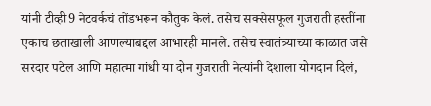यांनी टीव्ही9 नेटवर्कचं तोंडभरून कौतुक केलं. तसेच सक्सेसफूल गुजराती हस्तींना एकाच छताखाली आणल्याबद्दल आभारही मानले. तसेच स्वातंत्र्याच्या काळात जसे सरदार पटेल आणि महात्मा गांधी या दोन गुजराती नेत्यांनी देशाला योगदान दिलं,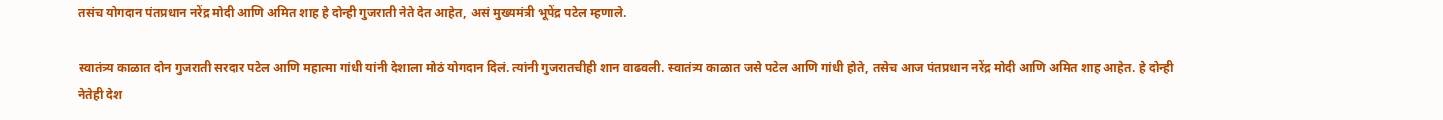तसंच योगदान पंतप्रधान नरेंद्र मोदी आणि अमित शाह हे दोन्ही गुजराती नेते देत आहेत, असं मुख्यमंत्री भूपेंद्र पटेल म्हणाले.

स्वातंत्र्य काळात दोन गुजराती सरदार पटेल आणि महात्मा गांधी यांनी देशाला मोठं योगदान दिलं. त्यांनी गुजरातचीही शान वाढवली. स्वातंत्र्य काळात जसे पटेल आणि गांधी होते, तसेच आज पंतप्रधान नरेंद्र मोदी आणि अमित शाह आहेत. हे दोन्ही नेतेही देश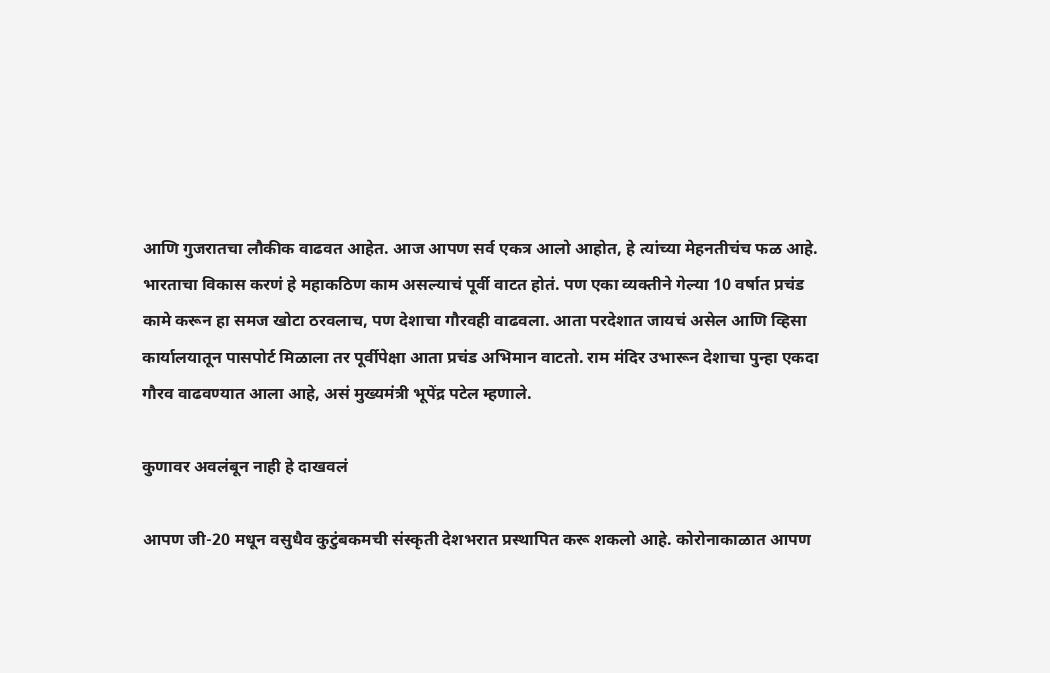आणि गुजरातचा लौकीक वाढवत आहेत. आज आपण सर्व एकत्र आलो आहोत, हे त्यांच्या मेहनतीचंच फळ आहे. भारताचा विकास करणं हे महाकठिण काम असल्याचं पूर्वी वाटत होतं. पण एका व्यक्तीने गेल्या 10 वर्षात प्रचंड कामे करून हा समज खोटा ठरवलाच, पण देशाचा गौरवही वाढवला. आता परदेशात जायचं असेल आणि व्हिसा कार्यालयातून पासपोर्ट मिळाला तर पूर्वीपेक्षा आता प्रचंड अभिमान वाटतो. राम मंदिर उभारून देशाचा पुन्हा एकदा गौरव वाढवण्यात आला आहे, असं मुख्यमंत्री भूपेंद्र पटेल म्हणाले.

कुणावर अवलंबून नाही हे दाखवलं

आपण जी-20 मधून वसुधैव कुटुंबकमची संस्कृती देशभरात प्रस्थापित करू शकलो आहे. कोरोनाकाळात आपण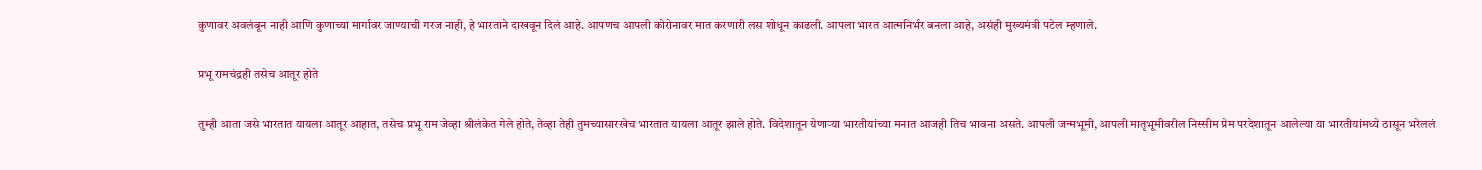कुणावर अवलंबून नाही आणि कुणाच्या मार्गावर जाण्याची गरज नाही, हे भारताने दाखवून दिलं आहे. आपणच आपली कोरोनावर मात करणारी लस शोधून काढली. आपला भारत आत्मनिर्भर बनला आहे, असंही मुख्यमंत्री पटेल म्हणाले.

प्रभू रामचंद्रही तसेच आतूर होते

तुम्ही आता जसे भारतात यायला आतूर आहात, तसेच प्रभू राम जेव्हा श्रीलंकेत गेले होते, तेव्हा तेही तुमच्यासारखेच भारतात यायला आतूर झाले होते. विदेशातून येणाऱ्या भारतीयांच्या मनात आजही तिच भावना असते. आपली जन्मभूमी, आपली मातृभूमीवरील निस्सीम प्रेम परदेशातून आलेल्या या भारतीयांमध्ये ठासून भरेललं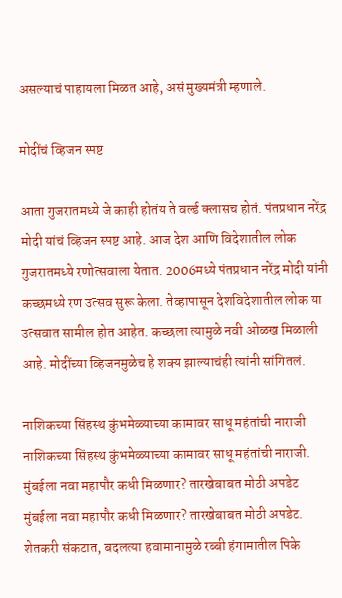असल्याचं पाहायला मिळत आहे, असं मुख्यमंत्री म्हणाले.

मोदींचं व्हिजन स्पष्ट

आता गुजरातमध्ये जे काही होतंय ते वर्ल्ड क्लासच होतं. पंतप्रधान नरेंद्र मोदी यांचं व्हिजन स्पष्ट आहे. आज देश आणि विदेशातील लोक गुजरातमध्ये रणोत्सवाला येतात. 2006मध्ये पंतप्रधान नरेंद्र मोदी यांनी कच्छमध्ये रण उत्सव सुरू केला. तेव्हापासून देशविदेशातील लोक या उत्सवात सामील होत आहेत. कच्छला त्यामुळे नवी ओळख मिळाली आहे. मोदींच्या व्हिजनमुळेच हे शक्य झाल्याचंही त्यांनी सांगितलं.

नाशिकच्या सिंहस्थ कुंभमेळ्याच्या कामावर साधू महंतांची नाराजी
नाशिकच्या सिंहस्थ कुंभमेळ्याच्या कामावर साधू महंतांची नाराजी.
मुंबईला नवा महापौर कधी मिळणार? तारखेबाबत मोठी अपडेट
मुंबईला नवा महापौर कधी मिळणार? तारखेबाबत मोठी अपडेट.
शेतकरी संकटात, बदलत्या हवामानामुळे रब्बी हंगामातील पिके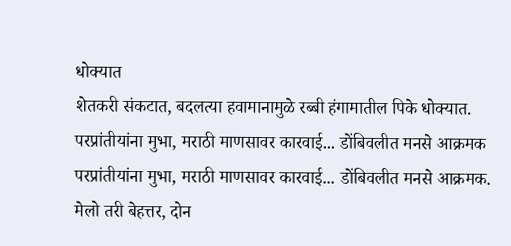धोक्यात
शेतकरी संकटात, बदलत्या हवामानामुळे रब्बी हंगामातील पिके धोक्यात.
परप्रांतीयांना मुभा, मराठी माणसावर कारवाई... डोंबिवलीत मनसे आक्रमक
परप्रांतीयांना मुभा, मराठी माणसावर कारवाई... डोंबिवलीत मनसे आक्रमक.
मेलो तरी बेहत्तर, दोन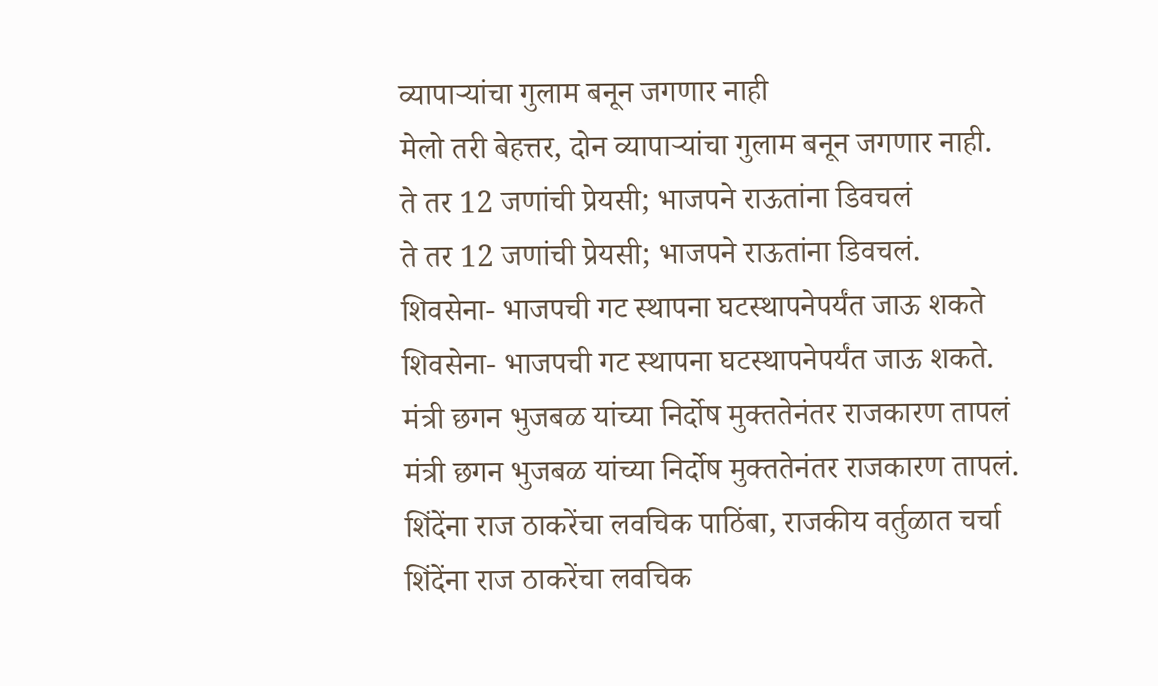व्यापाऱ्यांचा गुलाम बनून जगणार नाही
मेलो तरी बेहत्तर, दोन व्यापाऱ्यांचा गुलाम बनून जगणार नाही.
ते तर 12 जणांची प्रेयसी; भाजपने राऊतांना डिवचलं
ते तर 12 जणांची प्रेयसी; भाजपने राऊतांना डिवचलं.
शिवसेना- भाजपची गट स्थापना घटस्थापनेपर्यंत जाऊ शकते
शिवसेना- भाजपची गट स्थापना घटस्थापनेपर्यंत जाऊ शकते.
मंत्री छगन भुजबळ यांच्या निर्दोष मुक्ततेनंतर राजकारण तापलं
मंत्री छगन भुजबळ यांच्या निर्दोष मुक्ततेनंतर राजकारण तापलं.
शिंदेंना राज ठाकरेंचा लवचिक पाठिंबा, राजकीय वर्तुळात चर्चा
शिंदेंना राज ठाकरेंचा लवचिक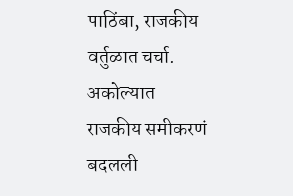पाठिंबा, राजकीय वर्तुळात चर्चा.
अकोल्यात राजकीय समीकरणं बदलली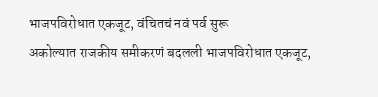भाजपविरोधात एकजूट, वंचितचं नवं पर्व सुरू
अकोल्यात राजकीय समीकरणं बदलली भाजपविरोधात एकजूट,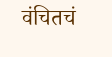वंचितचं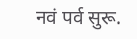नवं पर्व सुरू.